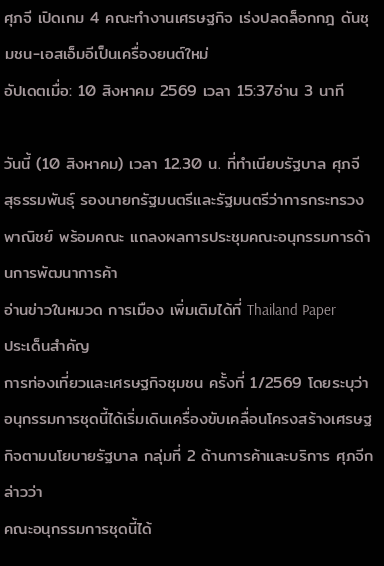ศุภจี เปิดเกม 4 คณะทำงานเศรษฐกิจ เร่งปลดล็อกกฎ ดันชุมชน-เอสเอ็มอีเป็นเครื่องยนต์ใหม่
อัปเดตเมื่อ: 10 สิงหาคม 2569 เวลา 15:37อ่าน 3 นาที

วันนี้ (10 สิงหาคม) เวลา 12.30 น. ที่ทำเนียบรัฐบาล ศุภจี สุธรรมพันธุ์ รองนายกรัฐมนตรีและรัฐมนตรีว่าการกระทรวงพาณิชย์ พร้อมคณะ แถลงผลการประชุมคณะอนุกรรมการด้านการพัฒนาการค้า
อ่านข่าวในหมวด การเมือง เพิ่มเติมได้ที่ Thailand Paper
ประเด็นสำคัญ
การท่องเที่ยวและเศรษฐกิจชุมชน ครั้งที่ 1/2569 โดยระบุว่า อนุกรรมการชุดนี้ได้เริ่มเดินเครื่องขับเคลื่อนโครงสร้างเศรษฐกิจตามนโยบายรัฐบาล กลุ่มที่ 2 ด้านการค้าและบริการ ศุภจีกล่าวว่า
คณะอนุกรรมการชุดนี้ได้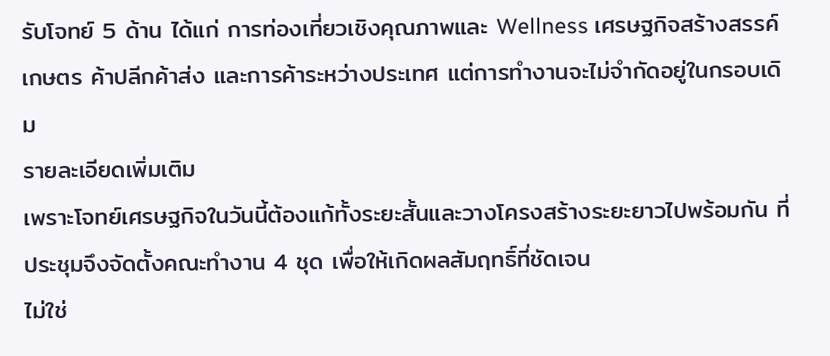รับโจทย์ 5 ด้าน ได้แก่ การท่องเที่ยวเชิงคุณภาพและ Wellness เศรษฐกิจสร้างสรรค์ เกษตร ค้าปลีกค้าส่ง และการค้าระหว่างประเทศ แต่การทำงานจะไม่จำกัดอยู่ในกรอบเดิม
รายละเอียดเพิ่มเติม
เพราะโจทย์เศรษฐกิจในวันนี้ต้องแก้ทั้งระยะสั้นและวางโครงสร้างระยะยาวไปพร้อมกัน ที่ประชุมจึงจัดตั้งคณะทำงาน 4 ชุด เพื่อให้เกิดผลสัมฤทธิ์ที่ชัดเจน
ไม่ใช่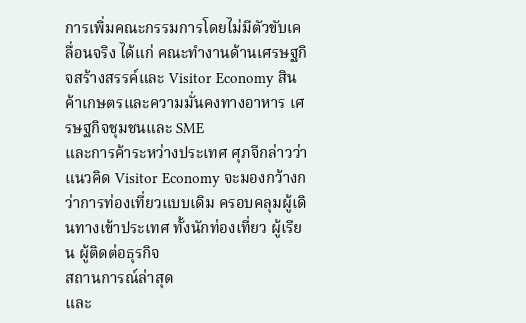การเพิ่มคณะกรรมการโดยไม่มีตัวขับเคลื่อนจริง ได้แก่ คณะทำงานด้านเศรษฐกิจสร้างสรรค์และ Visitor Economy สินค้าเกษตรและความมั่นคงทางอาหาร เศรษฐกิจชุมชนและ SME
และการค้าระหว่างประเทศ ศุภจีกล่าวว่า แนวคิด Visitor Economy จะมองกว้างกว่าการท่องเที่ยวแบบเดิม ครอบคลุมผู้เดินทางเข้าประเทศ ทั้งนักท่องเที่ยว ผู้เรียน ผู้ติดต่อธุรกิจ
สถานการณ์ล่าสุด
และ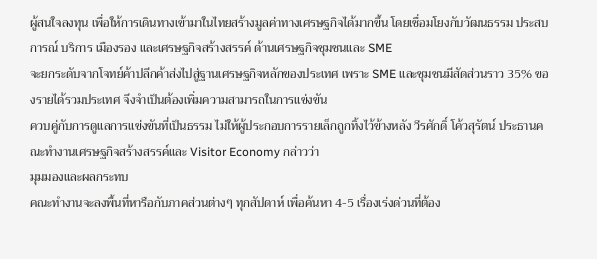ผู้สนใจลงทุน เพื่อให้การเดินทางเข้ามาในไทยสร้างมูลค่าทางเศรษฐกิจได้มากขึ้น โดยเชื่อมโยงกับวัฒนธรรม ประสบการณ์ บริการ เมืองรอง และเศรษฐกิจสร้างสรรค์ ด้านเศรษฐกิจชุมชนและ SME
จะยกระดับจากโจทย์ค้าปลีกค้าส่งไปสู่ฐานเศรษฐกิจหลักของประเทศ เพราะ SME และชุมชนมีสัดส่วนราว 35% ของรายได้รวมประเทศ จึงจำเป็นต้องเพิ่มความสามารถในการแข่งขัน
ควบคู่กับการดูแลการแข่งขันที่เป็นธรรม ไม่ให้ผู้ประกอบการรายเล็กถูกทิ้งไว้ข้างหลัง วีรศักดิ์ โค้วสุรัตน์ ประธานคณะทำงานเศรษฐกิจสร้างสรรค์และ Visitor Economy กล่าวว่า
มุมมองและผลกระทบ
คณะทำงานจะลงพื้นที่หารือกับภาคส่วนต่างๆ ทุกสัปดาห์ เพื่อค้นหา 4-5 เรื่องเร่งด่วนที่ต้อง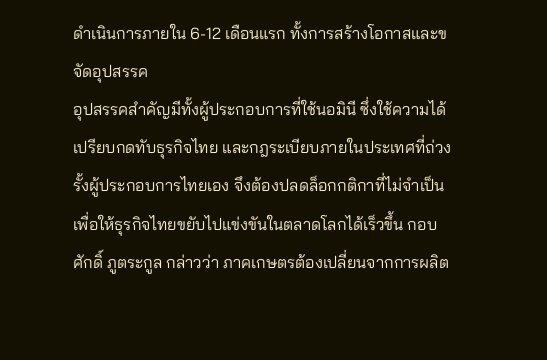ดำเนินการภายใน 6-12 เดือนแรก ทั้งการสร้างโอกาสและขจัดอุปสรรค
อุปสรรคสำคัญมีทั้งผู้ประกอบการที่ใช้นอมินี ซึ่งใช้ความได้เปรียบกดทับธุรกิจไทย และกฎระเบียบภายในประเทศที่ถ่วงรั้งผู้ประกอบการไทยเอง จึงต้องปลดล็อกกติกาที่ไม่จำเป็น
เพื่อให้ธุรกิจไทยขยับไปแข่งขันในตลาดโลกได้เร็วขึ้น กอบศักดิ์ ภูตระกูล กล่าวว่า ภาคเกษตรต้องเปลี่ยนจากการผลิต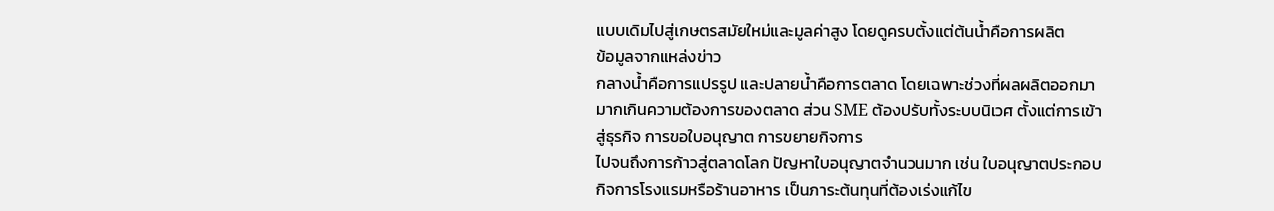แบบเดิมไปสู่เกษตรสมัยใหม่และมูลค่าสูง โดยดูครบตั้งแต่ต้นน้ำคือการผลิต
ข้อมูลจากแหล่งข่าว
กลางน้ำคือการแปรรูป และปลายน้ำคือการตลาด โดยเฉพาะช่วงที่ผลผลิตออกมามากเกินความต้องการของตลาด ส่วน SME ต้องปรับทั้งระบบนิเวศ ตั้งแต่การเข้าสู่ธุรกิจ การขอใบอนุญาต การขยายกิจการ
ไปจนถึงการก้าวสู่ตลาดโลก ปัญหาใบอนุญาตจำนวนมาก เช่น ใบอนุญาตประกอบกิจการโรงแรมหรือร้านอาหาร เป็นภาระต้นทุนที่ต้องเร่งแก้ไข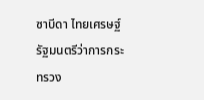ซาบีดา ไทยเศรษฐ์ รัฐมนตรีว่าการกระทรวง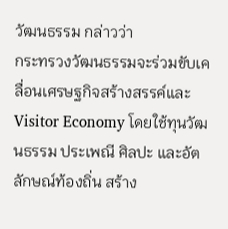วัฒนธรรม กล่าวว่า
กระทรวงวัฒนธรรมจะร่วมขับเคลื่อนเศรษฐกิจสร้างสรรค์และ Visitor Economy โดยใช้ทุนวัฒนธรรม ประเพณี ศิลปะ และอัตลักษณ์ท้องถิ่น สร้าง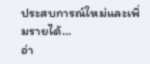ประสบการณ์ใหม่และเพิ่มรายได้…
อ่า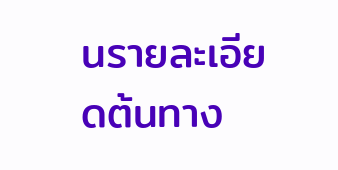นรายละเอียดต้นทาง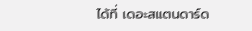ได้ที่ เดอะสแตนดาร์ด